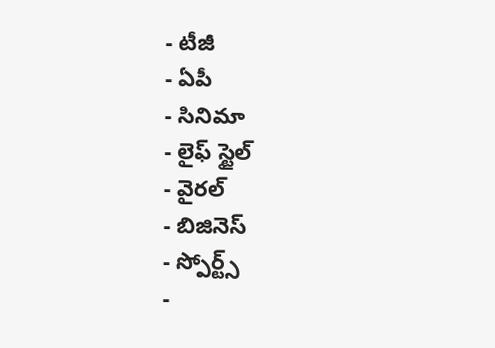- టీజీ
- ఏపీ
- సినిమా
- లైఫ్ స్టైల్
- వైరల్
- బిజినెస్
- స్పోర్ట్స్
-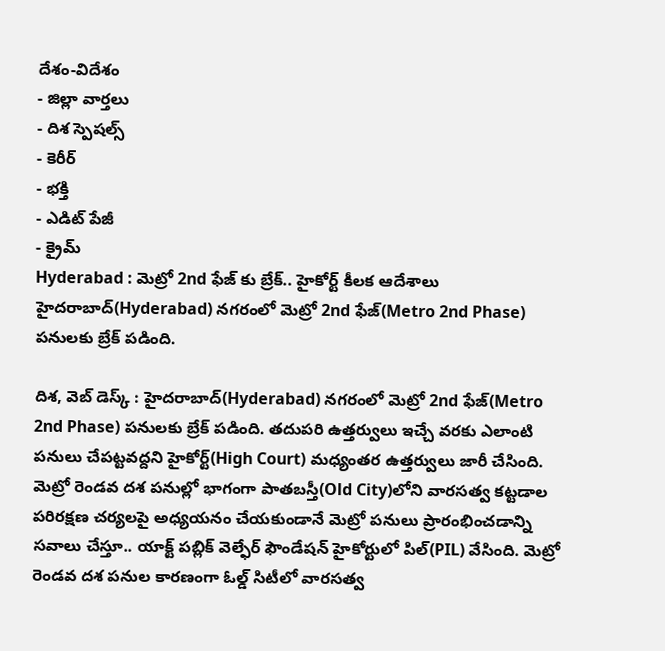దేశం-విదేశం
- జిల్లా వార్తలు
- దిశ స్పెషల్స్
- కెరీర్
- భక్తి
- ఎడిట్ పేజీ
- క్రైమ్
Hyderabad : మెట్రో 2nd ఫేజ్ కు బ్రేక్.. హైకోర్ట్ కీలక ఆదేశాలు
హైదరాబాద్(Hyderabad) నగరంలో మెట్రో 2nd ఫేజ్(Metro 2nd Phase) పనులకు బ్రేక్ పడింది.

దిశ, వెబ్ డెస్క్ : హైదరాబాద్(Hyderabad) నగరంలో మెట్రో 2nd ఫేజ్(Metro 2nd Phase) పనులకు బ్రేక్ పడింది. తదుపరి ఉత్తర్వులు ఇచ్చే వరకు ఎలాంటి పనులు చేపట్టవద్దని హైకోర్ట్(High Court) మధ్యంతర ఉత్తర్వులు జారీ చేసింది. మెట్రో రెండవ దశ పనుల్లో భాగంగా పాతబస్తీ(Old City)లోని వారసత్వ కట్టడాల పరిరక్షణ చర్యలపై అధ్యయనం చేయకుండానే మెట్రో పనులు ప్రారంభించడాన్ని సవాలు చేస్తూ.. యాక్ట్ పబ్లిక్ వెల్ఫేర్ ఫౌండేషన్ హైకోర్టులో పిల్(PIL) వేసింది. మెట్రో రెండవ దశ పనుల కారణంగా ఓల్డ్ సిటీలో వారసత్వ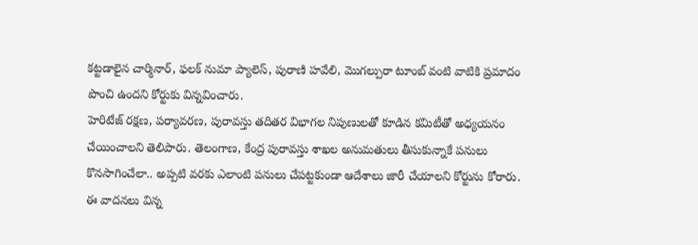కట్టడాలైన చార్మినార్, ఫలక్ నుమా ప్యాలెస్, పురాణి హవేలి, మొగల్పురా టూంబ్ వంటి వాటికి ప్రమాదం పొంచి ఉందని కోర్టుకు విన్నవించారు.
హెరిటేజ్ రక్షణ, పర్యావరణ, పురావస్తు తదితర విభాగల నిపుణులతో కూడిన కమిటీతో అధ్యయనం చేయించాలని తెలిపారు. తెలంగాణ, కేంద్ర పురావస్తు శాఖల అనుమతులు తీసుకున్నాకే పనులు కొనసాగించేలా.. అప్పటి వరకు ఎలాంటి పనులు చేపట్టకుండా ఆదేశాలు జారీ చేయాలని కోర్టును కోరారు. ఈ వాదనలు విన్న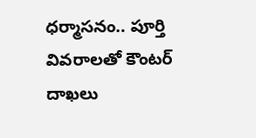ధర్మాసనం.. పూర్తి వివరాలతో కౌంటర్ దాఖలు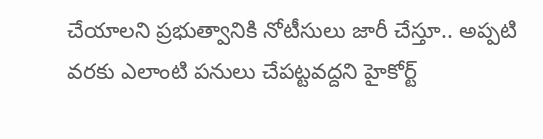చేయాలని ప్రభుత్వానికి నోటీసులు జారీ చేస్తూ.. అప్పటి వరకు ఎలాంటి పనులు చేపట్టవద్దని హైకోర్ట్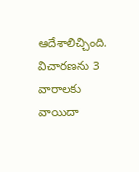ఆదేశాలిచ్చింది. విచారణను 3 వారాలకు వాయిదా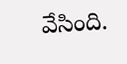వేసింది.